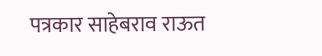पत्रकार साहेबराव राऊत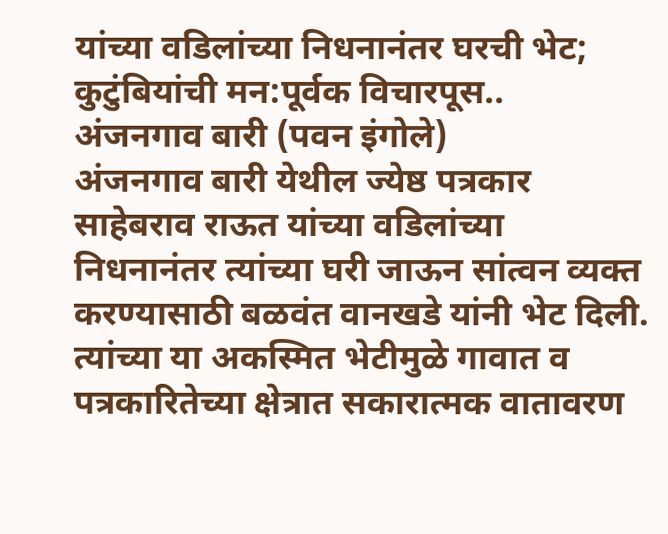यांच्या वडिलांच्या निधनानंतर घरची भेट; कुटुंबियांची मन:पूर्वक विचारपूस..
अंजनगाव बारी (पवन इंगोले)
अंजनगाव बारी येथील ज्येष्ठ पत्रकार साहेबराव राऊत यांच्या वडिलांच्या निधनानंतर त्यांच्या घरी जाऊन सांत्वन व्यक्त करण्यासाठी बळवंत वानखडे यांनी भेट दिली. त्यांच्या या अकस्मित भेटीमुळे गावात व पत्रकारितेच्या क्षेत्रात सकारात्मक वातावरण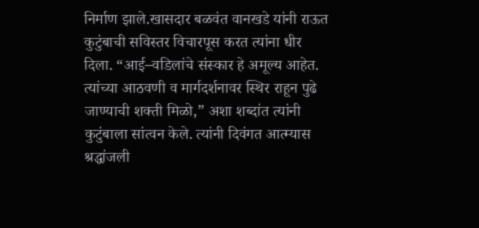निर्माण झाले.खासदार बळवंत वानखडे यांनी राऊत कुटुंबाची सविस्तर विचारपूस करत त्यांना धीर दिला. “आई–वडिलांचे संस्कार हे अमूल्य आहेत. त्यांच्या आठवणी व मार्गदर्शनावर स्थिर राहून पुढे जाण्याची शक्ती मिळो,” अशा शब्दांत त्यांनी कुटुंबाला सांत्वन केले. त्यांनी दिवंगत आत्म्यास श्रद्धांजली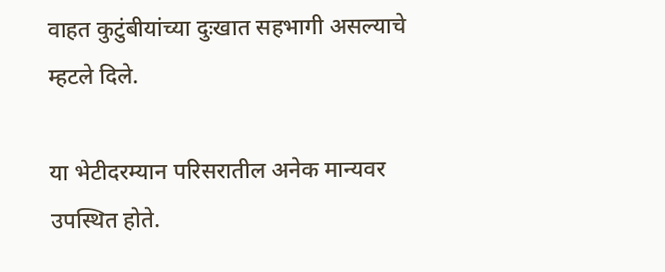वाहत कुटुंबीयांच्या दुःखात सहभागी असल्याचे म्हटले दिले.

या भेटीदरम्यान परिसरातील अनेक मान्यवर उपस्थित होते.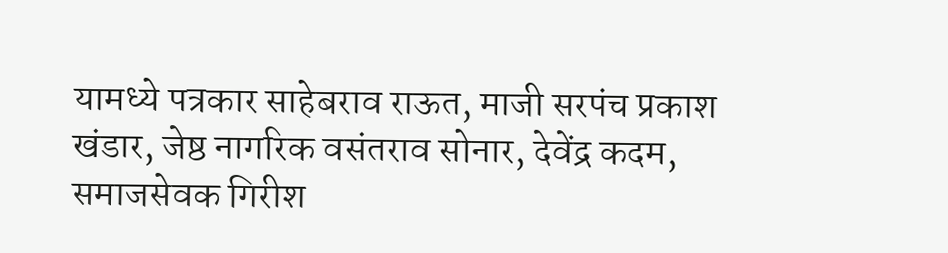यामध्ये पत्रकार साहेबराव राऊत, माजी सरपंच प्रकाश खंडार, जेष्ठ नागरिक वसंतराव सोनार, देवेंद्र कदम, समाजसेवक गिरीश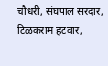चौधरी, संघपाल सरदार, टिळकराम हटवार,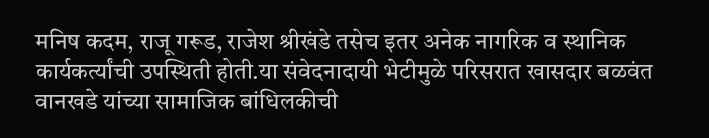मनिष कदम, राजू गरूड, राजेश श्रीखंडे तसेच इतर अनेक नागरिक व स्थानिक कार्यकर्त्यांची उपस्थिती होती.या संवेदनादायी भेटीमुळे परिसरात खासदार बळवंत वानखडे यांच्या सामाजिक बांधिलकीची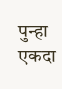पुन्हा एकदा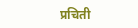प्रचिती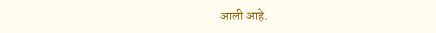आली आहे.